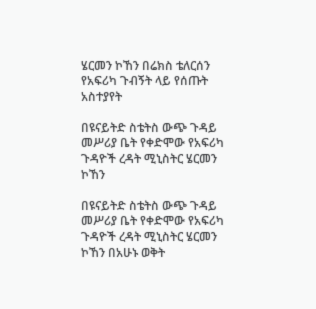ሄርመን ኮኸን በሬክስ ቴለርሰን የአፍሪካ ጉብኝት ላይ የሰጡት አስተያየት

በዩናይትድ ስቴትስ ውጭ ጉዳይ መሥሪያ ቤት የቀድሞው የአፍሪካ ጉዳዮች ረዳት ሚኒስትር ሄርመን ኮኸን

በዩናይትድ ስቴትስ ውጭ ጉዳይ መሥሪያ ቤት የቀድሞው የአፍሪካ ጉዳዮች ረዳት ሚኒስትር ሄርመን ኮኸን በአሁኑ ወቅት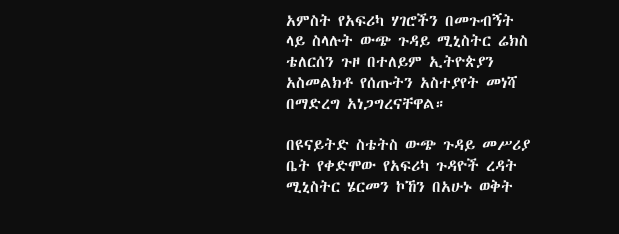አምስት የአፍሪካ ሃገሮችን በመጉብኝት ላይ ስላሉት ውጭ ጉዳይ ሚኒስትር ሬክስ ቴለርሰን ጉዞ በተለይም ኢትዮጵያን አስመልክቶ የሰጡትን አስተያየት መነሻ በማድረግ አነጋግረናቸዋል።

በዩናይትድ ስቴትስ ውጭ ጉዳይ መሥሪያ ቤት የቀድሞው የአፍሪካ ጉዳዮች ረዳት ሚኒስትር ሄርመን ኮኸን በአሁኑ ወቅት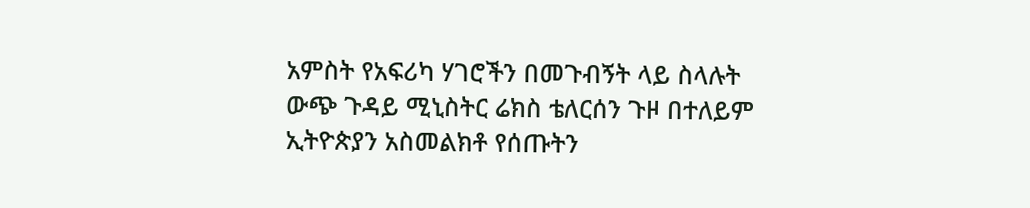አምስት የአፍሪካ ሃገሮችን በመጉብኝት ላይ ስላሉት ውጭ ጉዳይ ሚኒስትር ሬክስ ቴለርሰን ጉዞ በተለይም ኢትዮጵያን አስመልክቶ የሰጡትን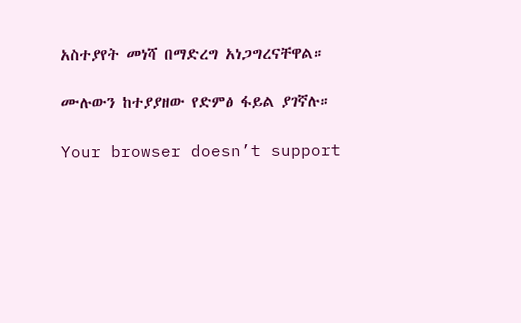አስተያየት መነሻ በማድረግ አነጋግረናቸዋል።

ሙሉውን ከተያያዘው የድምፅ ፋይል ያገኛሉ።

Your browser doesn’t support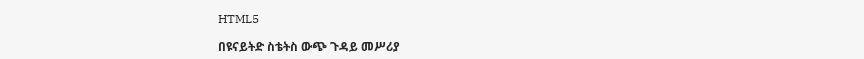HTML5

በዩናይትድ ስቴትስ ውጭ ጉዳይ መሥሪያ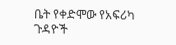ቤት የቀድሞው የአፍሪካ ጉዳዮች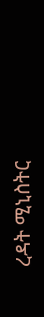ረዳት ሚኒስትር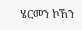ሄርመን ኮኸን